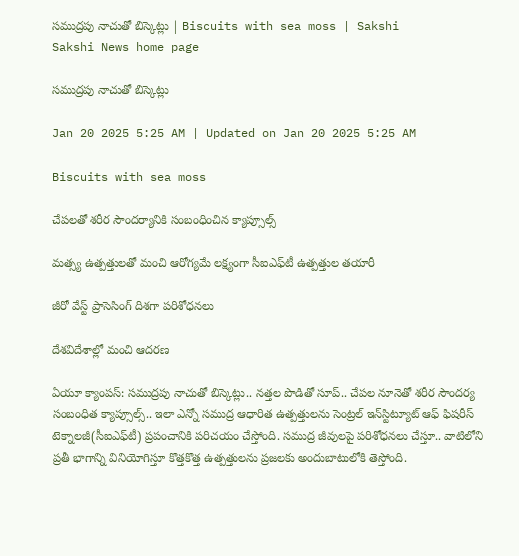సముద్రపు నాచుతో బిస్కెట్లు | Biscuits with sea moss | Sakshi
Sakshi News home page

సముద్రపు నాచుతో బిస్కెట్లు

Jan 20 2025 5:25 AM | Updated on Jan 20 2025 5:25 AM

Biscuits with sea moss

చేపలతో శరీర సౌందర్యానికి సంబంధించిన క్యాప్సూల్స్‌

మత్స్య ఉత్పత్తులతో మంచి ఆరోగ్యమే లక్ష్యంగా సీఐఎఫ్‌టీ ఉత్పత్తుల తయారీ

జీరో వేస్ట్‌ ప్రాసెసింగ్‌ దిశగా పరిశోధనలు

దేశవిదేశాల్లో మంచి ఆదరణ

ఏయూ క్యాంపస్‌: సముద్రపు నాచుతో బిస్కెట్లు.. నత్తల పొడితో సూప్‌.. చేపల నూనెతో శరీర సౌందర్య సంబంధిత క్యాప్సూల్స్‌.. ఇలా ఎన్నో సముద్ర ఆధారిత ఉత్పత్తులను సెంట్రల్‌ ఇన్‌స్టిట్యూట్‌ ఆఫ్‌ ఫిషరీస్‌ టెక్నాలజీ(సీఐఎఫ్‌టీ) ప్రపంచానికి పరిచయం చేస్తోంది. సముద్ర జీవులపై పరిశోధనలు చేస్తూ.. వాటిలోని ప్రతీ భాగాన్ని వినియోగిస్తూ కొత్తకొత్త ఉత్పత్తులను ప్రజలకు అందుబాటులోకి తెస్తోంది.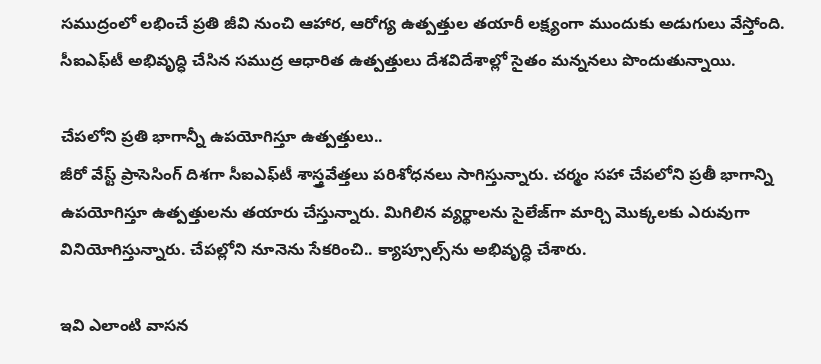సముద్రంలో లభించే ప్రతి జీవి నుంచి ఆహార, ఆరోగ్య ఉత్పత్తుల తయారీ లక్ష్యంగా ముందుకు అడుగులు వేస్తోంది. సీఐఎఫ్‌టీ అభివృద్ధి చేసిన సముద్ర ఆధారిత ఉత్పత్తులు దేశవిదేశాల్లో సైతం మన్ననలు పొందుతున్నాయి.

చేపలోని ప్రతి భాగాన్నీ ఉపయోగిస్తూ ఉత్పత్తులు..
జీరో వేస్ట్‌ ప్రాసెసింగ్‌ దిశగా సీఐఎఫ్‌టీ శాస్త్రవేత్తలు పరిశోధనలు సాగిస్తున్నారు. చర్మం సహా చేపలోని ప్రతీ భాగాన్ని ఉపయోగిస్తూ ఉత్పత్తులను తయారు చేస్తున్నారు. మిగిలిన వ్యర్థాలను సైలేజ్‌గా మార్చి మొక్కలకు ఎరువుగా వినియోగిస్తున్నారు. చేపల్లోని నూనెను సేకరించి.. క్యాప్సూల్స్‌ను అభివృద్ధి చేశారు.

ఇవి ఎలాంటి వాసన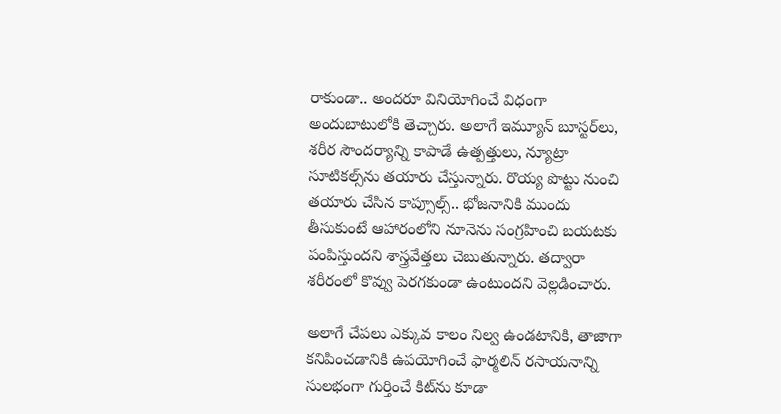రాకుండా.. అందరూ వినియోగించే విధంగా అందుబాటులోకి తెచ్చారు. అలాగే ఇమ్యూన్‌ బూస్టర్‌లు, శరీర సౌందర్యాన్ని కాపాడే ఉత్పత్తులు, న్యూట్రా సూటికల్స్‌ను తయారు చేస్తున్నారు. రొయ్య పొట్టు నుంచి తయారు చేసిన కాప్సూల్స్‌.. భోజనానికి ముందు తీసుకుంటే ఆహారంలోని నూనెను సంగ్రహించి బయటకు పంపిస్తుందని శాస్త్రవేత్తలు చెబుతున్నారు. తద్వారా శరీరంలో కొవ్వు పెరగకుండా ఉంటుందని వెల్లడించారు.

అలాగే చేపలు ఎక్కువ కాలం నిల్వ ఉండటానికి, తాజాగా కనిపించడానికి ఉపయోగించే ఫార్మలిన్‌ రసాయనాన్ని సులభంగా గుర్తించే కిట్‌ను కూడా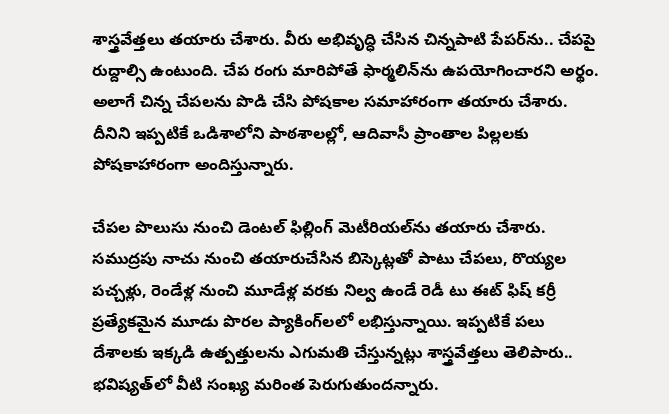శాస్త్రవేత్తలు తయారు చేశారు. వీరు అభివృద్ధి చేసిన చిన్నపాటి పేపర్‌ను.. చేపపై రుద్దాల్సి ఉంటుంది. చేప రంగు మారిపోతే ఫార్మలిన్‌ను ఉపయోగించారని అర్థం. అలాగే చిన్న చేపలను పొడి చేసి పోషకాల సమాహారంగా తయారు చేశారు. దీనిని ఇప్పటికే ఒడిశాలోని పాఠశాలల్లో, ఆదివాసీ ప్రాంతాల పిల్లలకు పోషకాహారంగా అందిస్తున్నారు.

చేపల పొలుసు నుంచి డెంటల్‌ ఫిల్లింగ్‌ మెటీరియల్‌ను తయారు చేశారు. సముద్రపు నాచు నుంచి తయారుచేసిన బిస్కెట్లతో పాటు చేపలు, రొయ్యల పచ్చళ్లు, రెండేళ్ల నుంచి మూడేళ్ల వరకు నిల్వ ఉండే రెడీ టు ఈట్‌ ఫిష్‌ కర్రీ ప్రత్యేకమైన మూడు పొరల ప్యాకింగ్‌లలో లభిస్తున్నాయి. ఇప్పటికే పలు దేశాలకు ఇక్కడి ఉత్పత్తులను ఎగుమతి చేస్తున్నట్లు శాస్త్రవేత్తలు తెలిపారు.. భవిష్యత్‌లో వీటి సంఖ్య మరింత పెరుగుతుందన్నారు.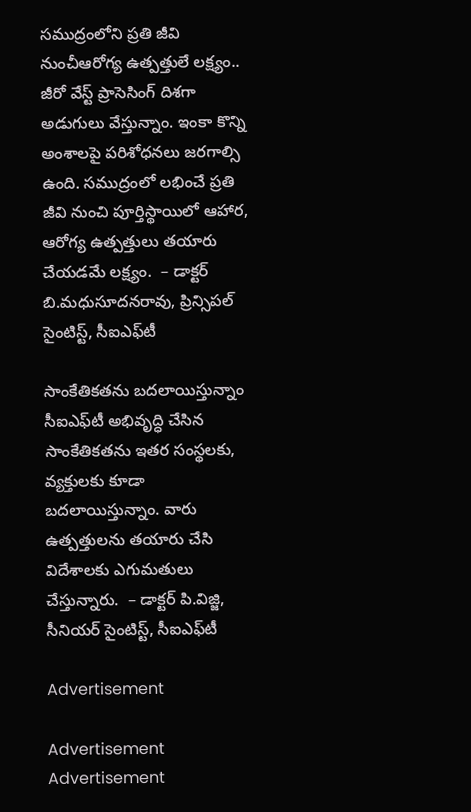సముద్రంలోని ప్రతి జీవి నుంచీఆరోగ్య ఉత్పత్తులే లక్ష్యం..
జీరో వేస్ట్‌ ప్రాసెసింగ్‌ దిశగా అడుగులు వేస్తున్నాం. ఇంకా కొన్ని అంశాలపై పరిశోధనలు జరగాల్సి ఉంది. సముద్రంలో లభించే ప్రతి జీవి నుంచి పూర్తిస్థాయిలో ఆహార, ఆరోగ్య ఉత్పత్తులు తయారు చేయడమే లక్ష్యం.  – డాక్టర్‌ బి.మధుసూదనరావు, ప్రిన్సిపల్‌ సైంటిస్ట్, సీఐఎఫ్‌టీ

సాంకేతికతను బదలాయిస్తున్నాం
సీఐఎఫ్‌టీ అభివృద్ధి చేసిన సాంకేతికతను ఇతర సంస్థలకు, వ్యక్తులకు కూడా బదలాయిస్తున్నాం. వారు ఉత్పత్తులను తయారు చేసి విదేశాలకు ఎగుమతులు చేస్తున్నారు.  – డాక్టర్‌ పి.విజ్జి, సీనియర్‌ సైంటిస్ట్, సీఐఎఫ్‌టీ

Advertisement

Advertisement
Advertisement